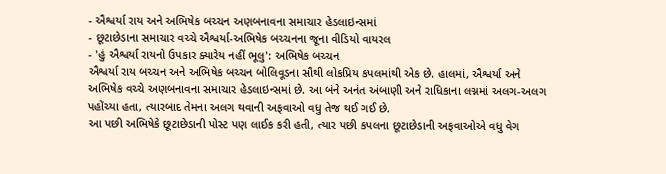- ઐશ્વર્યા રાય અને અભિષેક બચ્ચન અણબનાવના સમાચાર હેડલાઇન્સમાં
- છૂટાછેડાના સમાચાર વચ્ચે ઐશ્વર્યા-અભિષેક બચ્ચનના જૂના વીડિયો વાયરલ
- 'હું ઐશ્વર્યા રાયનો ઉપકાર ક્યારેય નહીં ભૂલુ': અભિષેક બચ્ચન
ઐશ્વર્યા રાય બચ્ચન અને અભિષેક બચ્ચન બોલિવૂડના સૌથી લોકપ્રિય કપલમાંથી એક છે. હાલમાં, ઐશ્વર્યા અને અભિષેક વચ્ચે અણબનાવના સમાચાર હેડલાઇન્સમાં છે. આ બંને અનંત અંબાણી અને રાધિકાના લગ્નમાં અલગ-અલગ પહોંચ્યા હતા, ત્યારબાદ તેમના અલગ થવાની અફવાઓ વધુ તેજ થઈ ગઈ છે.
આ પછી અભિષેકે છૂટાછેડાની પોસ્ટ પણ લાઈક કરી હતી, ત્યાર પછી કપલના છૂટાછેડાની અફવાઓએ વધુ વેગ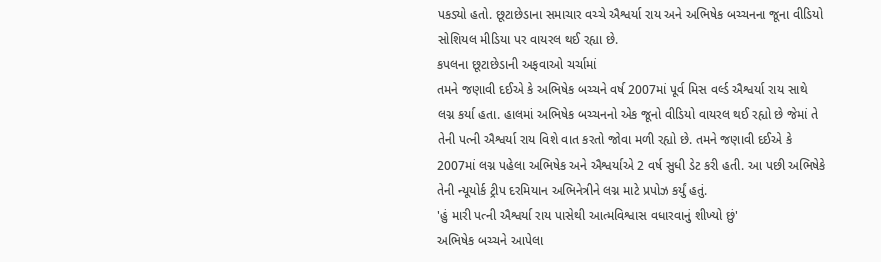પકડ્યો હતો. છૂટાછેડાના સમાચાર વચ્ચે ઐશ્વર્યા રાય અને અભિષેક બચ્ચનના જૂના વીડિયો સોશિયલ મીડિયા પર વાયરલ થઈ રહ્યા છે.
કપલના છૂટાછેડાની અફવાઓ ચર્ચામાં
તમને જણાવી દઈએ કે અભિષેક બચ્ચને વર્ષ 2007માં પૂર્વ મિસ વર્લ્ડ ઐશ્વર્યા રાય સાથે લગ્ન કર્યા હતા. હાલમાં અભિષેક બચ્ચનનો એક જૂનો વીડિયો વાયરલ થઈ રહ્યો છે જેમાં તે તેની પત્ની ઐશ્વર્યા રાય વિશે વાત કરતો જોવા મળી રહ્યો છે. તમને જણાવી દઈએ કે 2007માં લગ્ન પહેલા અભિષેક અને ઐશ્વર્યાએ 2 વર્ષ સુધી ડેટ કરી હતી. આ પછી અભિષેકે તેની ન્યૂયોર્ક ટ્રીપ દરમિયાન અભિનેત્રીને લગ્ન માટે પ્રપોઝ કર્યું હતું.
'હું મારી પત્ની ઐશ્વર્યા રાય પાસેથી આત્મવિશ્વાસ વધારવાનું શીખ્યો છું'
અભિષેક બચ્ચને આપેલા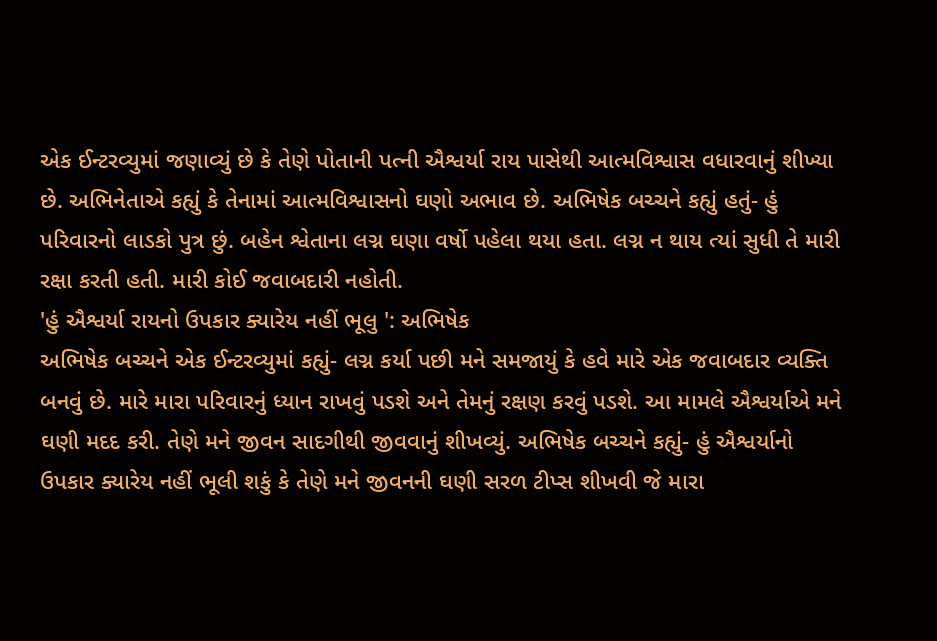એક ઈન્ટરવ્યુમાં જણાવ્યું છે કે તેણે પોતાની પત્ની ઐશ્વર્યા રાય પાસેથી આત્મવિશ્વાસ વધારવાનું શીખ્યા છે. અભિનેતાએ કહ્યું કે તેનામાં આત્મવિશ્વાસનો ઘણો અભાવ છે. અભિષેક બચ્ચને કહ્યું હતું- હું પરિવારનો લાડકો પુત્ર છું. બહેન શ્વેતાના લગ્ન ઘણા વર્ષો પહેલા થયા હતા. લગ્ન ન થાય ત્યાં સુધી તે મારી રક્ષા કરતી હતી. મારી કોઈ જવાબદારી નહોતી.
'હું ઐશ્વર્યા રાયનો ઉપકાર ક્યારેય નહીં ભૂલુ ': અભિષેક
અભિષેક બચ્ચને એક ઈન્ટરવ્યુમાં કહ્યું- લગ્ન કર્યા પછી મને સમજાયું કે હવે મારે એક જવાબદાર વ્યક્તિ બનવું છે. મારે મારા પરિવારનું ધ્યાન રાખવું પડશે અને તેમનું રક્ષણ કરવું પડશે. આ મામલે ઐશ્વર્યાએ મને ઘણી મદદ કરી. તેણે મને જીવન સાદગીથી જીવવાનું શીખવ્યું. અભિષેક બચ્ચને કહ્યું- હું ઐશ્વર્યાનો ઉપકાર ક્યારેય નહીં ભૂલી શકું કે તેણે મને જીવનની ઘણી સરળ ટીપ્સ શીખવી જે મારા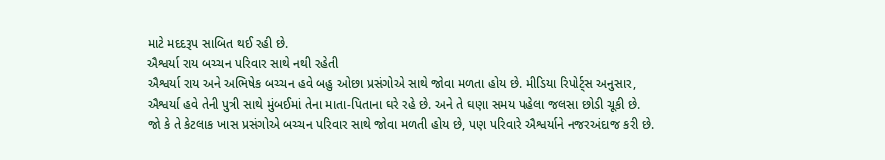માટે મદદરૂપ સાબિત થઈ રહી છે.
ઐશ્વર્યા રાય બચ્ચન પરિવાર સાથે નથી રહેતી
ઐશ્વર્યા રાય અને અભિષેક બચ્ચન હવે બહુ ઓછા પ્રસંગોએ સાથે જોવા મળતા હોય છે. મીડિયા રિપોર્ટ્સ અનુસાર, ઐશ્વર્યા હવે તેની પુત્રી સાથે મુંબઈમાં તેના માતા-પિતાના ઘરે રહે છે. અને તે ઘણા સમય પહેલા જલસા છોડી ચૂકી છે. જો કે તે કેટલાક ખાસ પ્રસંગોએ બચ્ચન પરિવાર સાથે જોવા મળતી હોય છે, પણ પરિવારે ઐશ્વર્યાને નજરઅંદાજ કરી છે.